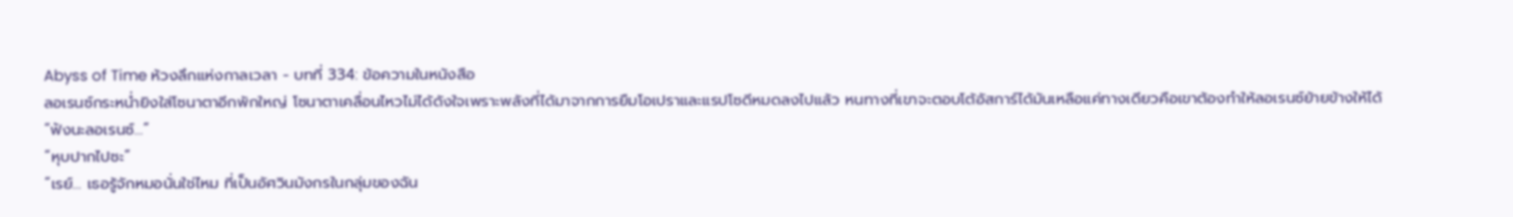Abyss of Time ห้วงลึกแห่งกาลเวลา - บทที่ 334: ข้อความในหนังสือ
ลอเรนซ์กระหน่ำยิงใส่โซนาตาอีกพักใหญ่ โซนาตาเคลื่อนไหวไม่ได้ดังใจเพราะพลังที่ได้มาจากการยืมโอเปราและแรปโซดีหมดลงไปแล้ว หนทางที่เขาจะตอบโต้อัสการ์ได้มันเหลือแค่ทางเดียวคือเขาต้องทำให้ลอเรนซ์ย้ายข้างให้ได้
“ฟังนะลอเรนซ์…”
“หุบปากไปซะ”
“เรย์… เธอรู้จักหมอนั่นใช่ไหม ที่เป็นอัศวินมังกรในกลุ่มของฉัน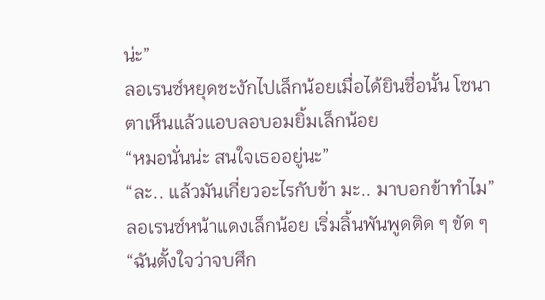น่ะ”
ลอเรนซ์หยุดชะงักไปเล็กน้อยเมื่อได้ยินชื่อนั้น โซนาตาเห็นแล้วแอบลอบอมยิ้มเล็กน้อย
“หมอนั่นน่ะ สนใจเธออยู่นะ”
“ละ.. แล้วมันเกี่ยวอะไรกับข้า มะ.. มาบอกข้าทำไม” ลอเรนซ์หน้าแดงเล็กน้อย เริ่มลิ้นพันพูดติด ๆ ขัด ๆ
“ฉันตั้งใจว่าจบศึก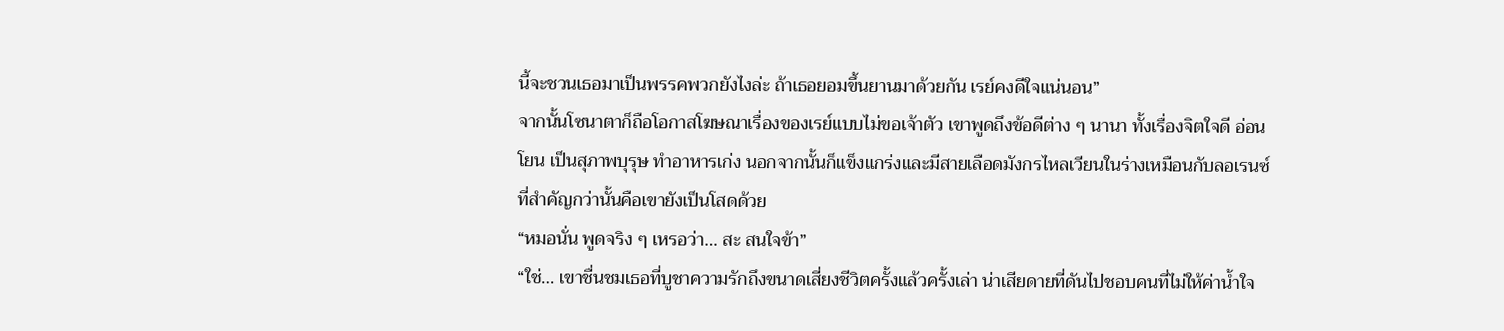นี้จะชวนเธอมาเป็นพรรคพวกยังไงล่ะ ถ้าเธอยอมขึ้นยานมาด้วยกัน เรย์คงดีใจแน่นอน”
จากนั้นโซนาตาก็ถือโอกาสโฆษณาเรื่องของเรย์แบบไม่ขอเจ้าตัว เขาพูดถึงข้อดีต่าง ๆ นานา ทั้งเรื่องจิตใจดี อ่อนโยน เป็นสุภาพบุรุษ ทำอาหารเก่ง นอกจากนั้นก็แข็งแกร่งและมีสายเลือดมังกรไหลเวียนในร่างเหมือนกับลอเรนซ์ ที่สำคัญกว่านั้นคือเขายังเป็นโสดด้วย
“หมอนั่น พูดจริง ๆ เหรอว่า… สะ สนใจข้า”
“ใช่… เขาชื่นชมเธอที่บูชาความรักถึงขนาดเสี่ยงชีวิตครั้งแล้วครั้งเล่า น่าเสียดายที่ดันไปชอบคนที่ไม่ให้ค่าน้ำใจ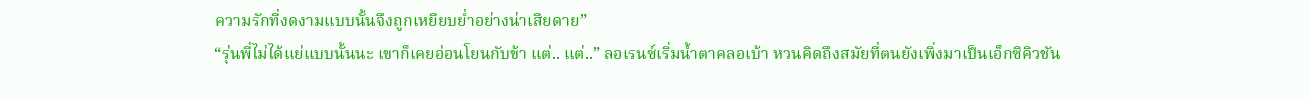ความรักที่งดงามแบบนั้นจึงถูกเหยียบย่ำอย่างน่าเสียดาย”
“รุ่นพี่ไม่ได้แย่แบบนั้นนะ เขาก็เคยอ่อนโยนกับข้า แต่.. แต่..” ลอเรนซ์เริ่มน้ำตาคลอเบ้า หวนคิดถึงสมัยที่ตนยังเพิ่งมาเป็นเอ็กซิคิวชัน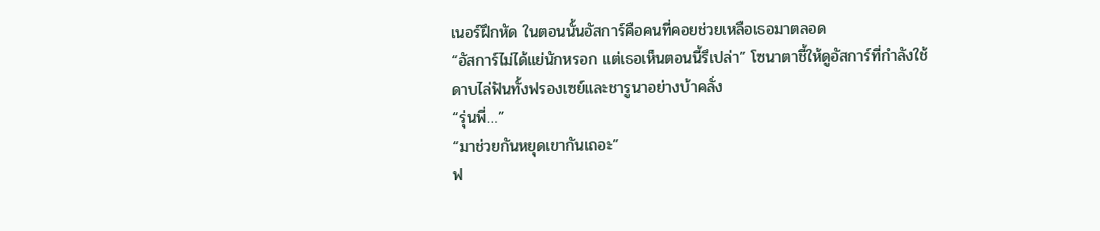เนอร์ฝึกหัด ในตอนนั้นอัสการ์คือคนที่คอยช่วยเหลือเธอมาตลอด
“อัสการ์ไม่ได้แย่นักหรอก แต่เธอเห็นตอนนี้รึเปล่า” โซนาตาชี้ให้ดูอัสการ์ที่กำลังใช้ดาบไล่ฟันทั้งฟรองเซย์และชารูนาอย่างบ้าคลั่ง
“รุ่นพี่…”
“มาช่วยกันหยุดเขากันเถอะ”
ฟ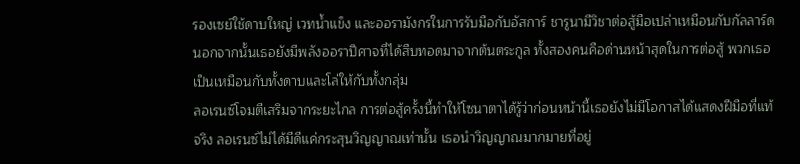รองเซย์ใช้ดาบใหญ่ เวทน้ำแข็ง และออรามังกรในการรับมือกับอัสการ์ ชารูนามีวิชาต่อสู้มือเปล่าเหมือนกับกัลลาร์ด นอกจากนั้นเธอยังมีพลังออราปีศาจที่ได้สืบทอดมาจากต้นตระกูล ทั้งสองคนคือด่านหน้าสุดในการต่อสู้ พวกเธอเป็นเหมือนกับทั้งดาบและโล่ให้กับทั้งกลุ่ม
ลอเรนซ์โจมตีเสริมจากระยะไกล การต่อสู้ครั้งนี้ทำให้โซนาตาได้รู้ว่าก่อนหน้านี้เธอยังไม่มีโอกาสได้แสดงฝีมือที่แท้จริง ลอเรนซ์ไม่ได้มีดีแค่กระสุนวิญญาณเท่านั้น เธอนำวิญญาณมากมายที่อยู่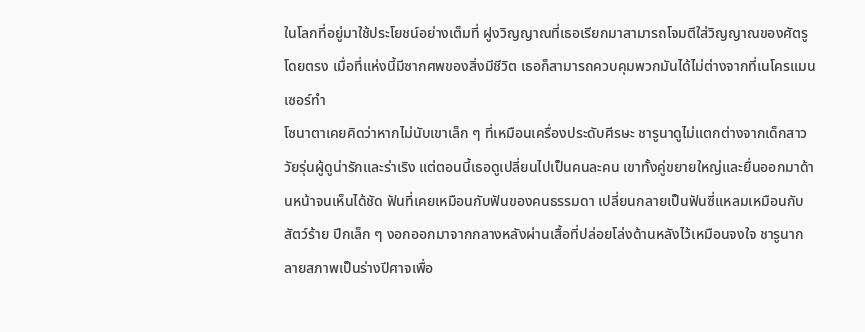ในโลกที่อยู่มาใช้ประโยชน์อย่างเต็มที่ ฝูงวิญญาณที่เธอเรียกมาสามารถโจมตีใส่วิญญาณของศัตรูโดยตรง เมื่อที่แห่งนี้มีซากศพของสิ่งมีชีวิต เธอก็สามารถควบคุมพวกมันได้ไม่ต่างจากที่เนโครแมนเซอร์ทำ
โซนาตาเคยคิดว่าหากไม่นับเขาเล็ก ๆ ที่เหมือนเครื่องประดับศีรษะ ชารูนาดูไม่แตกต่างจากเด็กสาววัยรุ่นผู้ดูน่ารักและร่าเริง แต่ตอนนี้เธอดูเปลี่ยนไปเป็นคนละคน เขาทั้งคู่ขยายใหญ่และยื่นออกมาด้านหน้าจนเห็นได้ชัด ฟันที่เคยเหมือนกับฟันของคนธรรมดา เปลี่ยนกลายเป็นฟันซี่แหลมเหมือนกับสัตว์ร้าย ปีกเล็ก ๆ งอกออกมาจากกลางหลังผ่านเสื้อที่ปล่อยโล่งด้านหลังไว้เหมือนจงใจ ชารูนากลายสภาพเป็นร่างปีศาจเพื่อ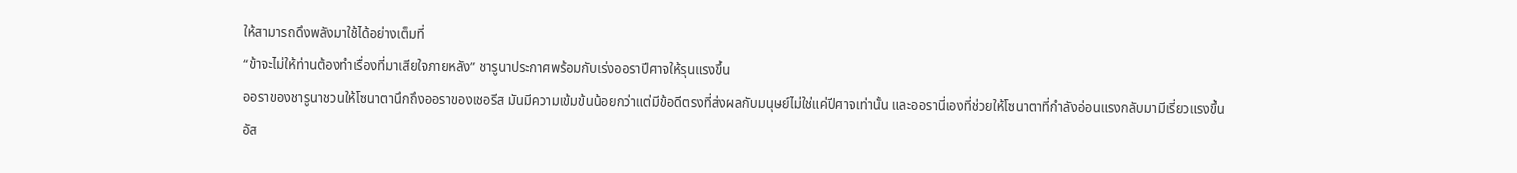ให้สามารถดึงพลังมาใช้ได้อย่างเต็มที่
“ข้าจะไม่ให้ท่านต้องทำเรื่องที่มาเสียใจภายหลัง” ชารูนาประกาศพร้อมกับเร่งออราปีศาจให้รุนแรงขึ้น
ออราของชารูนาชวนให้โซนาตานึกถึงออราของเชอรีส มันมีความเข้มข้นน้อยกว่าแต่มีข้อดีตรงที่ส่งผลกับมนุษย์ไม่ใช่แค่ปีศาจเท่านั้น และออรานี่เองที่ช่วยให้โซนาตาที่กำลังอ่อนแรงกลับมามีเรี่ยวแรงขึ้น
อัส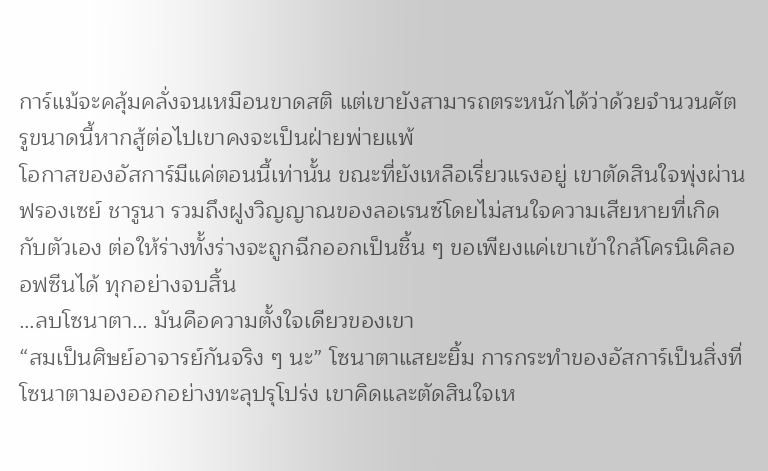การ์แม้จะคลุ้มคลั่งจนเหมือนขาดสติ แต่เขายังสามารถตระหนักได้ว่าด้วยจำนวนศัตรูขนาดนี้หากสู้ต่อไปเขาคงจะเป็นฝ่ายพ่ายแพ้
โอกาสของอัสการ์มีแค่ตอนนี้เท่านั้น ขณะที่ยังเหลือเรี่ยวแรงอยู่ เขาตัดสินใจพุ่งผ่านฟรองเซย์ ชารูนา รวมถึงฝูงวิญญาณของลอเรนซ์โดยไม่สนใจความเสียหายที่เกิดกับตัวเอง ต่อให้ร่างทั้งร่างจะถูกฉีกออกเป็นชิ้น ๆ ขอเพียงแค่เขาเข้าใกล้โครนิเคิลออฟซีนได้ ทุกอย่างจบสิ้น
…ลบโซนาตา… มันคือความตั้งใจเดียวของเขา
“สมเป็นศิษย์อาจารย์กันจริง ๆ นะ” โซนาตาแสยะยิ้ม การกระทำของอัสการ์เป็นสิ่งที่โซนาตามองออกอย่างทะลุปรุโปร่ง เขาคิดและตัดสินใจเห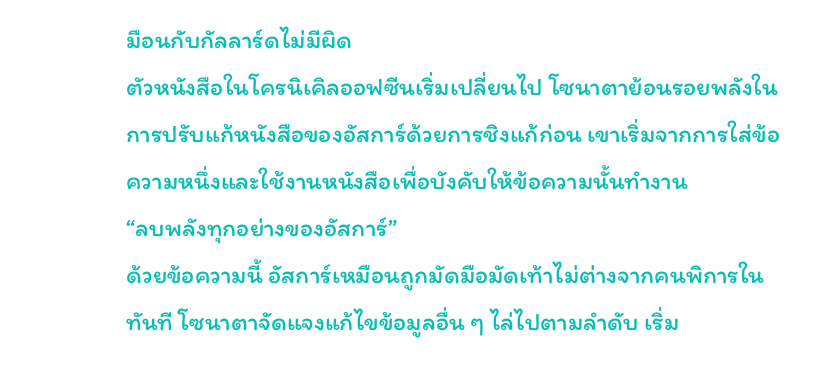มือนกับกัลลาร์ดไม่มีผิด
ตัวหนังสือในโครนิเคิลออฟซีนเริ่มเปลี่ยนไป โซนาตาย้อนรอยพลังในการปรับแก้หนังสือของอัสการ์ด้วยการชิงแก้ก่อน เขาเริ่มจากการใส่ข้อความหนึ่งและใช้งานหนังสือเพื่อบังคับให้ข้อความนั้นทำงาน
“ลบพลังทุกอย่างของอัสการ์”
ด้วยข้อความนี้ อัสการ์เหมือนถูกมัดมือมัดเท้าไม่ต่างจากคนพิการในทันที โซนาตาจัดแจงแก้ไขข้อมูลอื่น ๆ ไล่ไปตามลำดับ เริ่ม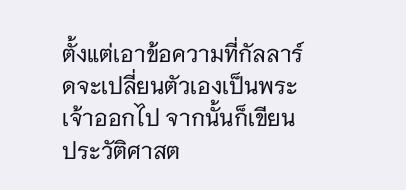ตั้งแต่เอาข้อความที่กัลลาร์ดจะเปลี่ยนตัวเองเป็นพระเจ้าออกไป จากนั้นก็เขียนประวัติศาสต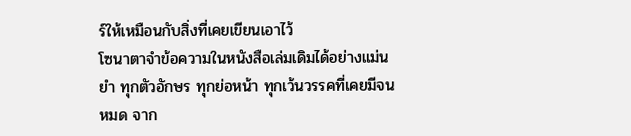ร์ให้เหมือนกับสิ่งที่เคยเขียนเอาไว้
โซนาตาจำข้อความในหนังสือเล่มเดิมได้อย่างแม่นยำ ทุกตัวอักษร ทุกย่อหน้า ทุกเว้นวรรคที่เคยมีจนหมด จาก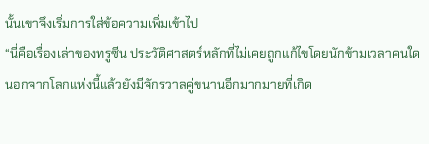นั้นเขาจึงเริ่มการใส่ข้อความเพิ่มเข้าไป
“นี่คือเรื่องเล่าของทรูซีน ประวัติศาสตร์หลักที่ไม่เคยถูกแก้ไขโดยนักข้ามเวลาคนใด นอกจากโลกแห่งนี้แล้วยังมีจักรวาลคู่ขนานอีกมากมายที่เกิด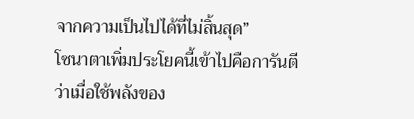จากความเป็นไปได้ที่ไม่สิ้นสุด”
โซนาตาเพิ่มประโยคนี้เข้าไปคือการันตีว่าเมื่อใช้พลังของ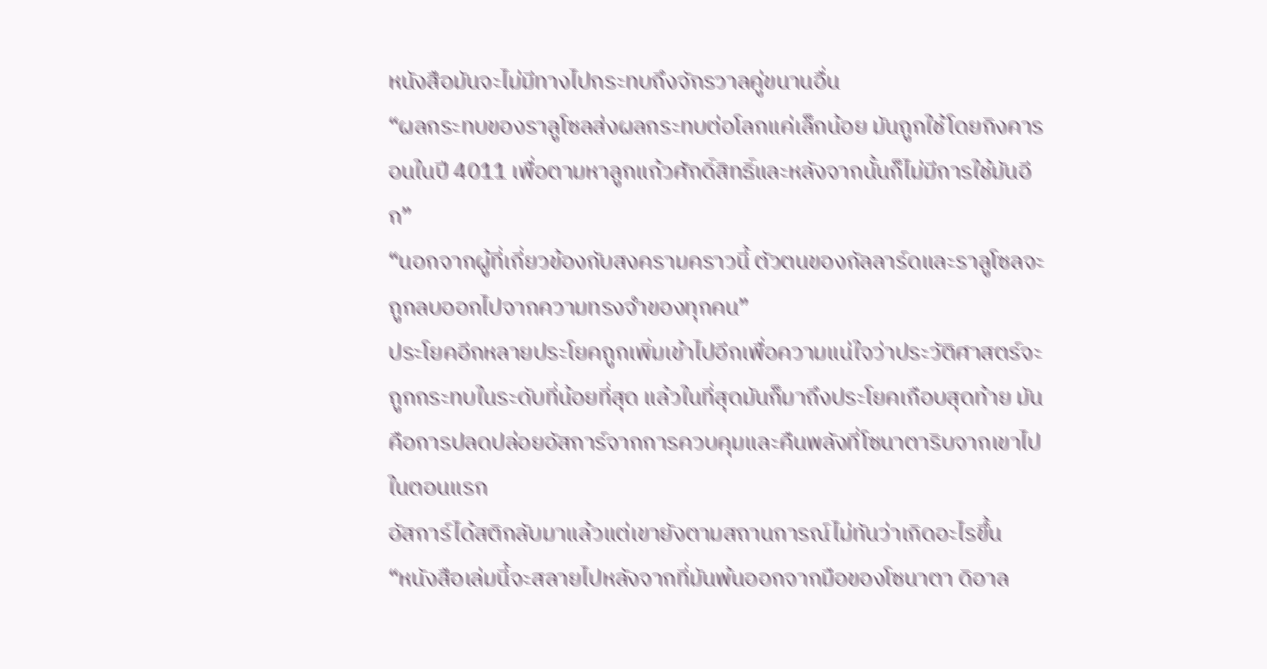หนังสือมันจะไม่มีทางไปกระทบถึงจักรวาลคู่ขนานอื่น
“ผลกระทบของราลูโซลส่งผลกระทบต่อโลกแค่เล็กน้อย มันถูกใช้โดยกิงคารอนในปี 4011 เพื่อตามหาลูกแก้วศักดิ์สิทธิ์และหลังจากนั้นก็ไม่มีการใช้มันอีก”
“นอกจากผู้ที่เกี่ยวข้องกับสงครามคราวนี้ ตัวตนของกัลลาร์ดและราลูโซลจะถูกลบออกไปจากความทรงจำของทุกคน”
ประโยคอีกหลายประโยคถูกเพิ่มเข้าไปอีกเพื่อความแน่ใจว่าประวัติศาสตร์จะถูกกระทบในระดับที่น้อยที่สุด แล้วในที่สุดมันก็มาถึงประโยคเกือบสุดท้าย มันคือการปลดปล่อยอัสการ์จากการควบคุมและคืนพลังที่โซนาตาริบจากเขาไปในตอนแรก
อัสการ์ได้สติกลับมาแล้วแต่เขายังตามสถานการณ์ไม่ทันว่าเกิดอะไรขึ้น
“หนังสือเล่มนี้จะสลายไปหลังจากที่มันพ้นออกจากมือของโซนาตา ดิอาล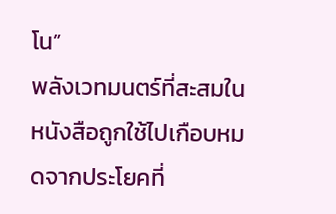โน”
พลังเวทมนตร์ที่สะสมในหนังสือถูกใช้ไปเกือบหมดจากประโยคที่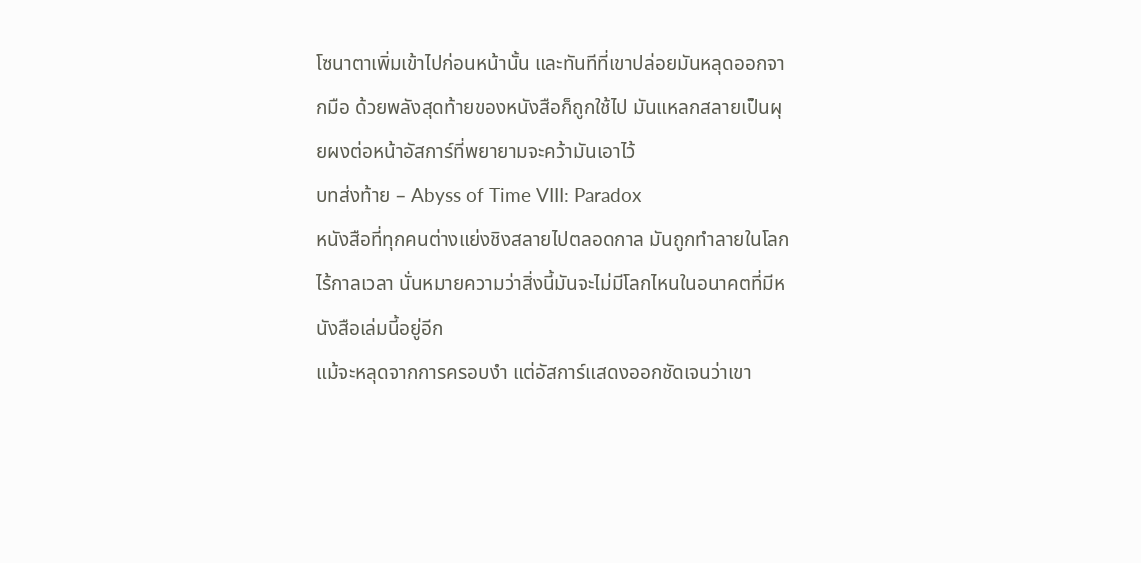โซนาตาเพิ่มเข้าไปก่อนหน้านั้น และทันทีที่เขาปล่อยมันหลุดออกจากมือ ด้วยพลังสุดท้ายของหนังสือก็ถูกใช้ไป มันแหลกสลายเป็นผุยผงต่อหน้าอัสการ์ที่พยายามจะคว้ามันเอาไว้
บทส่งท้าย – Abyss of Time VIII: Paradox
หนังสือที่ทุกคนต่างแย่งชิงสลายไปตลอดกาล มันถูกทำลายในโลกไร้กาลเวลา นั่นหมายความว่าสิ่งนี้มันจะไม่มีโลกไหนในอนาคตที่มีหนังสือเล่มนี้อยู่อีก
แม้จะหลุดจากการครอบงำ แต่อัสการ์แสดงออกชัดเจนว่าเขา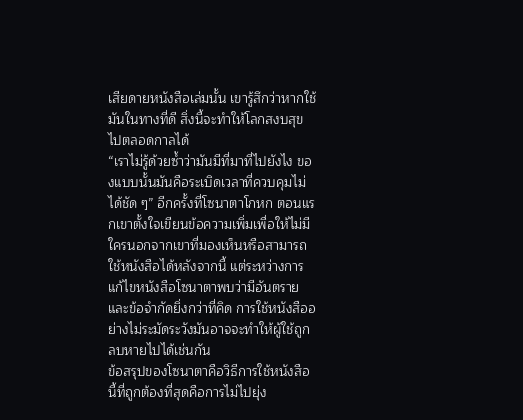เสียดายหนังสือเล่มนั้น เขารู้สึกว่าหากใช้มันในทางที่ดี สิ่งนี้จะทำให้โลกสงบสุขไปตลอดกาลได้
“เราไม่รู้ด้วยซ้ำว่ามันมีที่มาที่ไปยังไง ของแบบนั้นมันคือระเบิดเวลาที่ควบคุมไม่ได้ชัด ๆ” อีกครั้งที่โซนาตาโกหก ตอนแรกเขาตั้งใจเขียนข้อความเพิ่มเพื่อให้ไม่มีใครนอกจากเขาที่มองเห็นหรือสามารถใช้หนังสือได้หลังจากนี้ แต่ระหว่างการแก้ไขหนังสือโซนาตาพบว่ามีอันตรายและข้อจำกัดยิ่งกว่าที่คิด การใช้หนังสืออย่างไม่ระมัดระวังมันอาจจะทำให้ผู้ใช้ถูกลบหายไปได้เช่นกัน
ข้อสรุปของโซนาตาคือวิธีการใช้หนังสือนี้ที่ถูกต้องที่สุดคือการไม่ไปยุ่ง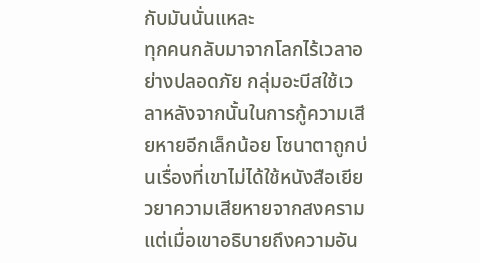กับมันนั่นแหละ
ทุกคนกลับมาจากโลกไร้เวลาอย่างปลอดภัย กลุ่มอะบีสใช้เวลาหลังจากนั้นในการกู้ความเสียหายอีกเล็กน้อย โซนาตาถูกบ่นเรื่องที่เขาไม่ได้ใช้หนังสือเยียวยาความเสียหายจากสงคราม แต่เมื่อเขาอธิบายถึงความอัน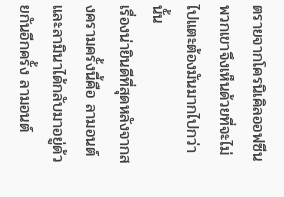ตรายจากโครนิเคิลออฟซีนพวกเขาจึงเห็นด้วยที่จะไม่ไปแตะต้องมันมากไปกว่านั้น
เรื่องน่ายินดีที่สุดหลังจากสงครามครั้งนี้คือ ลามอนต์และลามินาได้กลับมาอยู่ด้วยกันอีกครั้ง ลามอนต์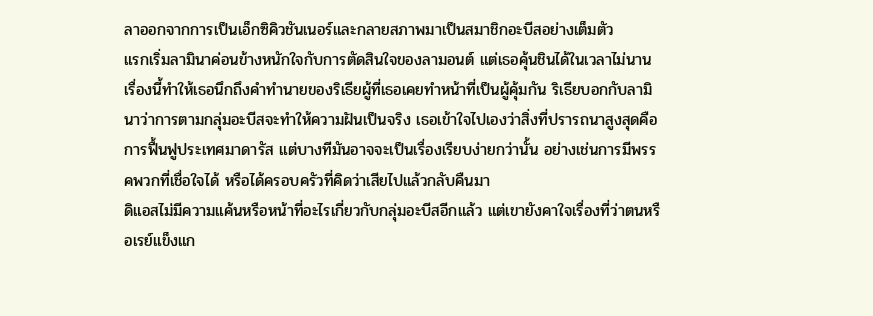ลาออกจากการเป็นเอ็กซิคิวชันเนอร์และกลายสภาพมาเป็นสมาชิกอะบีสอย่างเต็มตัว
แรกเริ่มลามินาค่อนข้างหนักใจกับการตัดสินใจของลามอนต์ แต่เธอคุ้นชินได้ในเวลาไม่นาน เรื่องนี้ทำให้เธอนึกถึงคำทำนายของริเธียผู้ที่เธอเคยทำหน้าที่เป็นผู้คุ้มกัน ริเธียบอกกับลามินาว่าการตามกลุ่มอะบีสจะทำให้ความฝันเป็นจริง เธอเข้าใจไปเองว่าสิ่งที่ปรารถนาสูงสุดคือการฟื้นฟูประเทศมาดารัส แต่บางทีมันอาจจะเป็นเรื่องเรียบง่ายกว่านั้น อย่างเช่นการมีพรรคพวกที่เชื่อใจได้ หรือได้ครอบครัวที่คิดว่าเสียไปแล้วกลับคืนมา
ดิแอสไม่มีความแค้นหรือหน้าที่อะไรเกี่ยวกับกลุ่มอะบีสอีกแล้ว แต่เขายังคาใจเรื่องที่ว่าตนหรือเรย์แข็งแก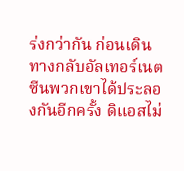ร่งกว่ากัน ก่อนเดินทางกลับอัลเทอร์เนตซีนพวกเขาได้ประลองกันอีกครั้ง ดิแอสไม่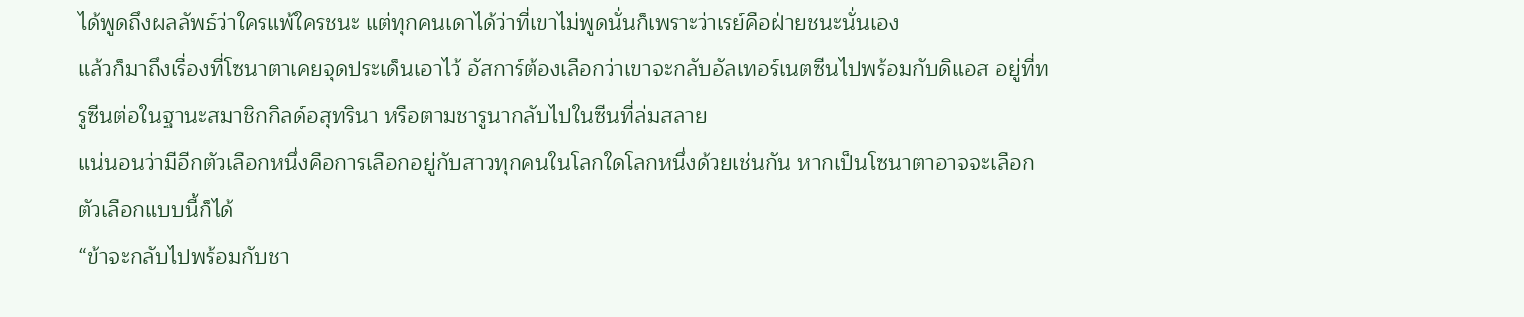ได้พูดถึงผลลัพธ์ว่าใครแพ้ใครชนะ แต่ทุกคนเดาได้ว่าที่เขาไม่พูดนั่นก็เพราะว่าเรย์คือฝ่ายชนะนั่นเอง
แล้วก็มาถึงเรื่องที่โซนาตาเคยจุดประเด็นเอาไว้ อัสการ์ต้องเลือกว่าเขาจะกลับอัลเทอร์เนตซีนไปพร้อมกับดิแอส อยู่ที่ทรูซีนต่อในฐานะสมาชิกกิลด์อสุทรินา หรือตามชารูนากลับไปในซีนที่ล่มสลาย
แน่นอนว่ามีอีกตัวเลือกหนึ่งคือการเลือกอยู่กับสาวทุกคนในโลกใดโลกหนึ่งด้วยเช่นกัน หากเป็นโซนาตาอาจจะเลือกตัวเลือกแบบนี้ก็ได้
“ข้าจะกลับไปพร้อมกับชา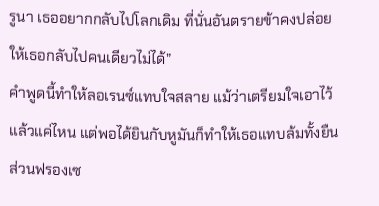รูนา เธออยากกลับไปโลกเดิม ที่นั่นอันตรายข้าคงปล่อยให้เธอกลับไปคนเดียวไม่ได้”
คำพูดนี้ทำให้ลอเรนซ์แทบใจสลาย แม้ว่าเตรียมใจเอาไว้แล้วแค่ไหน แต่พอได้ยินกับหูมันก็ทำให้เธอแทบล้มทั้งยืน ส่วนฟรองเซ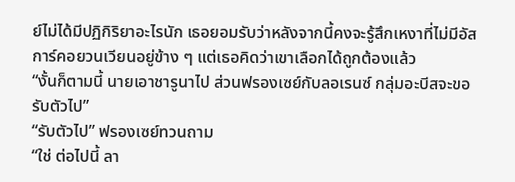ย์ไม่ได้มีปฏิกิริยาอะไรนัก เธอยอมรับว่าหลังจากนี้คงจะรู้สึกเหงาที่ไม่มีอัสการ์คอยวนเวียนอยู่ข้าง ๆ แต่เธอคิดว่าเขาเลือกได้ถูกต้องแล้ว
“งั้นก็ตามนี้ นายเอาชารูนาไป ส่วนฟรองเซย์กับลอเรนซ์ กลุ่มอะบีสจะขอรับตัวไป”
“รับตัวไป” ฟรองเซย์ทวนถาม
“ใช่ ต่อไปนี้ ลา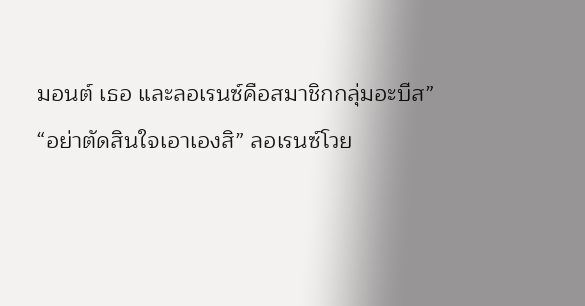มอนต์ เธอ และลอเรนซ์คือสมาชิกกลุ่มอะบีส”
“อย่าตัดสินใจเอาเองสิ” ลอเรนซ์โวย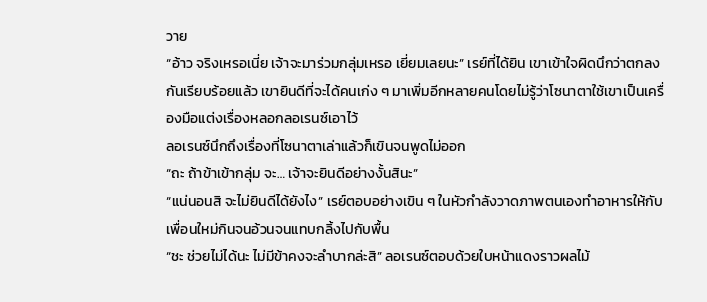วาย
“อ้าว จริงเหรอเนี่ย เจ้าจะมาร่วมกลุ่มเหรอ เยี่ยมเลยนะ” เรย์ที่ได้ยิน เขาเข้าใจผิดนึกว่าตกลงกันเรียบร้อยแล้ว เขายินดีที่จะได้คนเก่ง ๆ มาเพิ่มอีกหลายคนโดยไม่รู้ว่าโซนาตาใช้เขาเป็นเครื่องมือแต่งเรื่องหลอกลอเรนซ์เอาไว้
ลอเรนซ์นึกถึงเรื่องที่โซนาตาเล่าแล้วก็เขินจนพูดไม่ออก
“ถะ ถ้าข้าเข้ากลุ่ม จะ… เจ้าจะยินดีอย่างงั้นสินะ”
“แน่นอนสิ จะไม่ยินดีได้ยังไง” เรย์ตอบอย่างเขิน ๆ ในหัวกำลังวาดภาพตนเองทำอาหารให้กับเพื่อนใหม่กินจนอ้วนจนแทบกลิ้งไปกับพื้น
“ชะ ช่วยไม่ได้นะ ไม่มีข้าคงจะลำบากล่ะสิ” ลอเรนซ์ตอบด้วยใบหน้าแดงราวผลไม้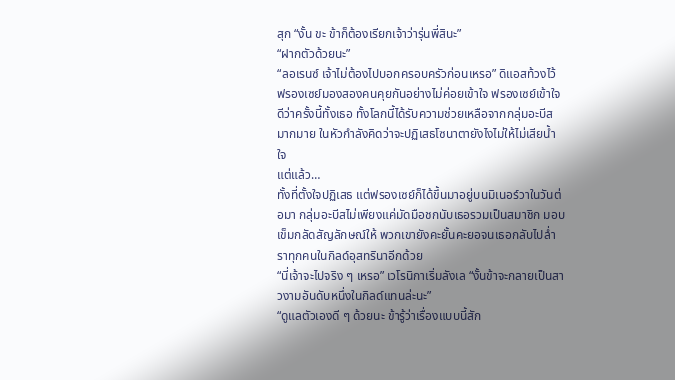สุก “งั้น ขะ ข้าก็ต้องเรียกเจ้าว่ารุ่นพี่สินะ”
“ฝากตัวด้วยนะ”
“ลอเรนซ์ เจ้าไม่ต้องไปบอกครอบครัวก่อนเหรอ” ดิแอสท้วงไว้
ฟรองเซย์มองสองคนคุยกันอย่างไม่ค่อยเข้าใจ ฟรองเซย์เข้าใจดีว่าครั้งนี้ทั้งเธอ ทั้งโลกนี้ได้รับความช่วยเหลือจากกลุ่มอะบีสมากมาย ในหัวกำลังคิดว่าจะปฏิเสธโซนาตายังไงไม่ให้ไม่เสียน้ำใจ
แต่แล้ว…
ทั้งที่ตั้งใจปฏิเสธ แต่ฟรองเซย์ก็ได้ขึ้นมาอยู่บนมิเนอร์วาในวันต่อมา กลุ่มอะบีสไม่เพียงแค่มัดมือชกนับเธอรวมเป็นสมาชิก มอบเข็มกลัดสัญลักษณ์ให้ พวกเขายังคะยั้นคะยอจนเธอกลับไปล่ำราทุกคนในกิลด์อุสทรินาอีกด้วย
“นี่เจ้าจะไปจริง ๆ เหรอ” เวโรนิกาเริ่มลังเล “งั้นข้าจะกลายเป็นสาวงามอันดับหนึ่งในกิลด์แทนล่ะนะ”
“ดูแลตัวเองดี ๆ ด้วยนะ ข้ารู้ว่าเรื่องแบบนี้สัก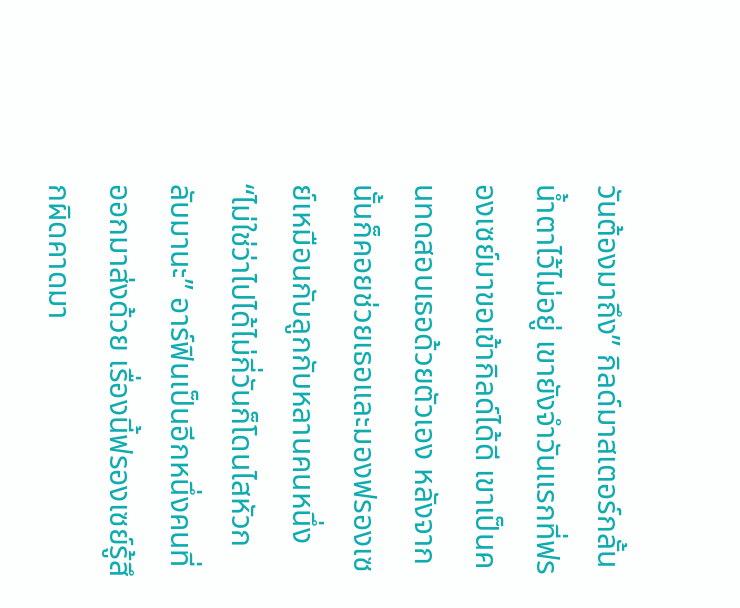วันต้องมาถึง” กิลด์มาสเตอร์กลั้นน้ำตาไว้ไม่อยู่ เขายังจำวันแรกที่ฟรองเซย์มาขอเข้ากิลด์ได้ดี เขาเป็นคนทดสอบเธอด้วยตัวเอง หลังจากนั้นก็คอยช่วยเธอและมองฟรองเซย์เหมือนกับลูกกับหลานคนหนึ่ง
“ไม่ใช่ว่าไปได้ไม่กี่วันก็โดนไสหัวกลับมานะ” อาร์ฟินเป็นอีกหนึ่งคนที่ออกมาส่งด้วย เรื่องนี้ฟรองเซย์รู้สึกผิดคาดมา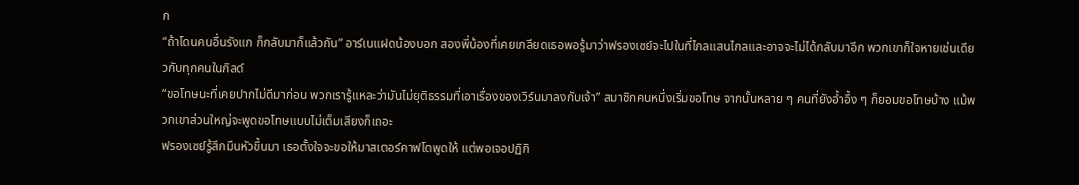ก
“ถ้าโดนคนอื่นรังแก ก็กลับมาก็แล้วกัน” อาร์เนแฝดน้องบอก สองพี่น้องที่เคยเกลียดเธอพอรู้มาว่าฟรองเซย์จะไปในที่ไกลแสนไกลและอาจจะไม่ได้กลับมาอีก พวกเขาก็ใจหายเช่นเดียวกับทุกคนในกิลด์
“ขอโทษนะที่เคยปากไม่ดีมาก่อน พวกเรารู้แหละว่ามันไม่ยุติธรรมที่เอาเรื่องของเวิร์นมาลงกับเจ้า” สมาชิกคนหนึ่งเริ่มขอโทษ จากนั้นหลาย ๆ คนที่ยังอ้ำอึ้ง ๆ ก็ยอมขอโทษบ้าง แม้พวกเขาส่วนใหญ่จะพูดขอโทษแบบไม่เต็มเสียงก็เถอะ
ฟรองเซย์รู้สึกมึนหัวขึ้นมา เธอตั้งใจจะขอให้มาสเตอร์คาฟโตพูดให้ แต่พอเจอปฏิกิ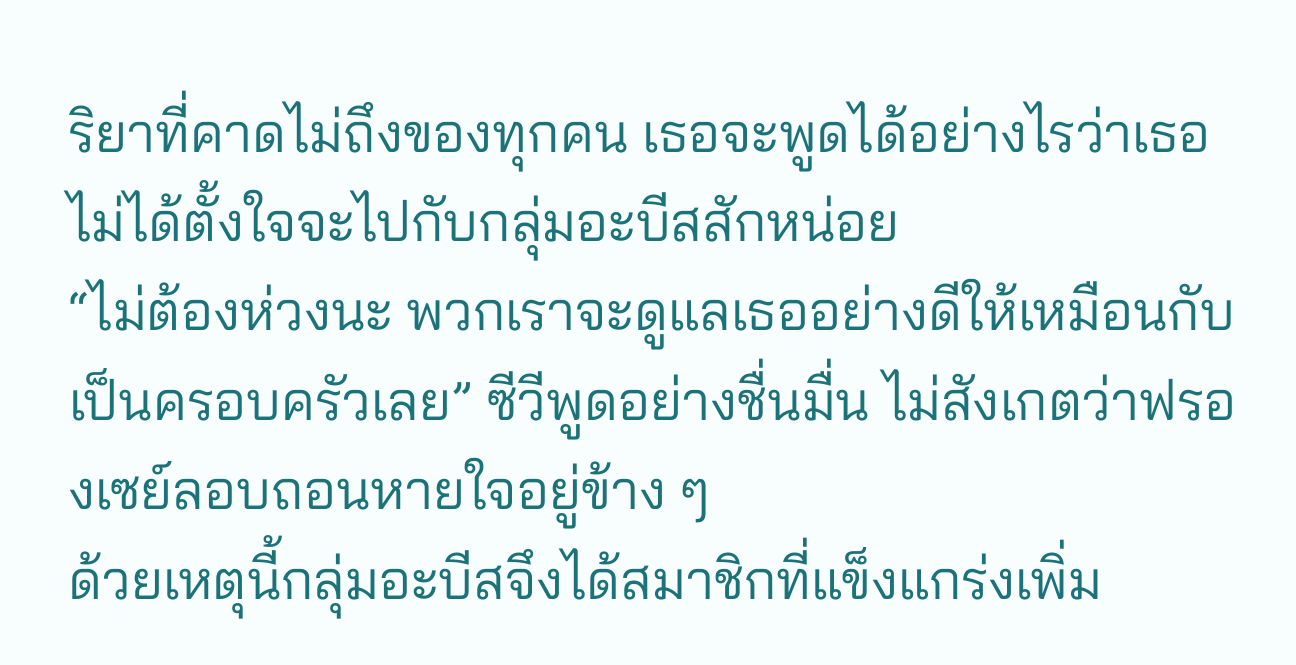ริยาที่คาดไม่ถึงของทุกคน เธอจะพูดได้อย่างไรว่าเธอไม่ได้ตั้งใจจะไปกับกลุ่มอะบีสสักหน่อย
“ไม่ต้องห่วงนะ พวกเราจะดูแลเธออย่างดีให้เหมือนกับเป็นครอบครัวเลย” ซีวีพูดอย่างชื่นมื่น ไม่สังเกตว่าฟรองเซย์ลอบถอนหายใจอยู่ข้าง ๆ
ด้วยเหตุนี้กลุ่มอะบีสจึงได้สมาชิกที่แข็งแกร่งเพิ่ม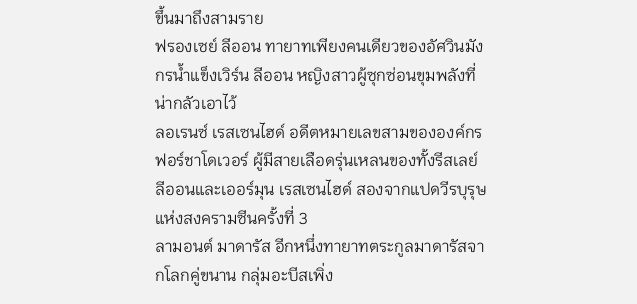ขึ้นมาถึงสามราย
ฟรองเซย์ ลีออน ทายาทเพียงคนเดียวของอัศวินมังกรน้ำแข็งเวิร์น ลีออน หญิงสาวผู้ซุกซ่อนขุมพลังที่น่ากลัวเอาไว้
ลอเรนซ์ เรสเซนไฮด์ อดีตหมายเลขสามขององค์กรฟอร์ชาโดเวอร์ ผู้มีสายเลือดรุ่นเหลนของทั้งรีสเลย์ ลีออนและเออร์มุน เรสเซนไฮด์ สองจากแปดวีรบุรุษแห่งสงครามซีนครั้งที่ 3
ลามอนต์ มาดารัส อีกหนึ่งทายาทตระกูลมาดารัสจากโลกคู่ขนาน กลุ่มอะบีสเพิ่ง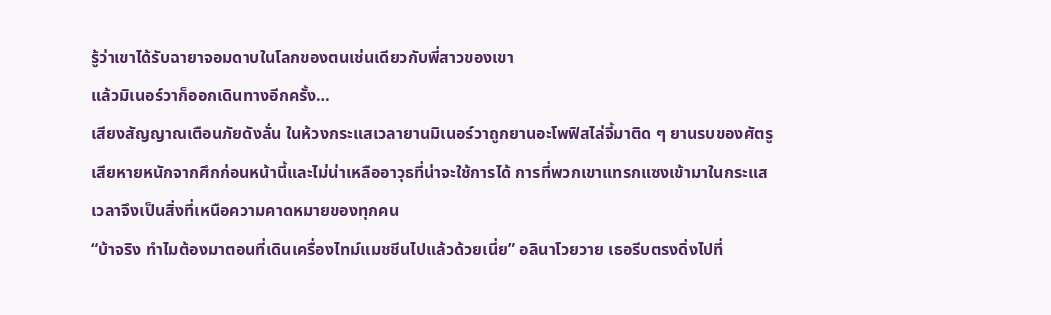รู้ว่าเขาได้รับฉายาจอมดาบในโลกของตนเช่นเดียวกับพี่สาวของเขา
แล้วมิเนอร์วาก็ออกเดินทางอีกครั้ง…
เสียงสัญญาณเตือนภัยดังลั่น ในห้วงกระแสเวลายานมิเนอร์วาถูกยานอะโพฟิสไล่จี้มาติด ๆ ยานรบของศัตรูเสียหายหนักจากศึกก่อนหน้านี้และไม่น่าเหลืออาวุธที่น่าจะใช้การได้ การที่พวกเขาแทรกแซงเข้ามาในกระแสเวลาจึงเป็นสิ่งที่เหนือความคาดหมายของทุกคน
“บ้าจริง ทำไมต้องมาตอนที่เดินเครื่องไทม์แมชชีนไปแล้วด้วยเนี่ย” อลินาโวยวาย เธอรีบตรงดิ่งไปที่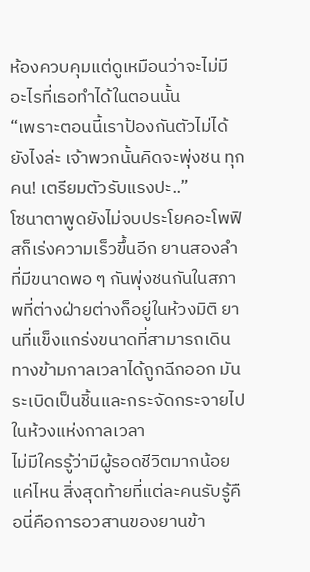ห้องควบคุมแต่ดูเหมือนว่าจะไม่มีอะไรที่เธอทำได้ในตอนนั้น
“เพราะตอนนี้เราป้องกันตัวไม่ได้ยังไงล่ะ เจ้าพวกนั้นคิดจะพุ่งชน ทุกคน! เตรียมตัวรับแรงปะ..”
โซนาตาพูดยังไม่จบประโยคอะโพฟิสก็เร่งความเร็วขึ้นอีก ยานสองลำที่มีขนาดพอ ๆ กันพุ่งชนกันในสภาพที่ต่างฝ่ายต่างก็อยู่ในห้วงมิติ ยานที่แข็งแกร่งขนาดที่สามารถเดินทางข้ามกาลเวลาได้ถูกฉีกออก มันระเบิดเป็นชิ้นและกระจัดกระจายไปในห้วงแห่งกาลเวลา
ไม่มีใครรู้ว่ามีผู้รอดชีวิตมากน้อยแค่ไหน สิ่งสุดท้ายที่แต่ละคนรับรู้คือนี่คือการอวสานของยานข้า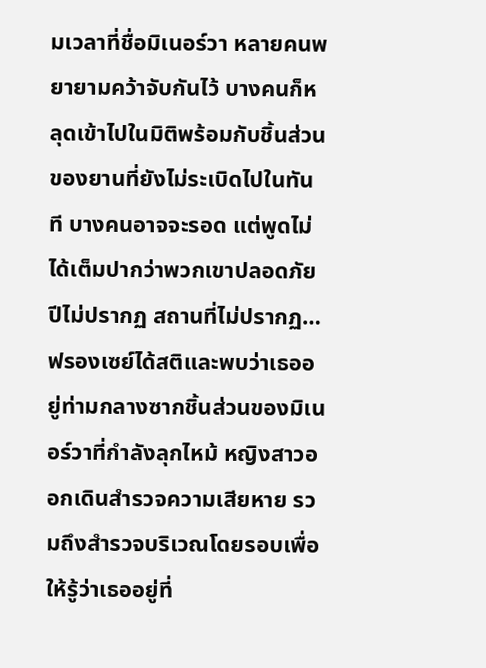มเวลาที่ชื่อมิเนอร์วา หลายคนพยายามคว้าจับกันไว้ บางคนก็หลุดเข้าไปในมิติพร้อมกับชิ้นส่วนของยานที่ยังไม่ระเบิดไปในทันที บางคนอาจจะรอด แต่พูดไม่ได้เต็มปากว่าพวกเขาปลอดภัย
ปีไม่ปรากฏ สถานที่ไม่ปรากฏ…
ฟรองเซย์ได้สติและพบว่าเธออยู่ท่ามกลางซากชิ้นส่วนของมิเนอร์วาที่กำลังลุกไหม้ หญิงสาวออกเดินสำรวจความเสียหาย รวมถึงสำรวจบริเวณโดยรอบเพื่อให้รู้ว่าเธออยู่ที่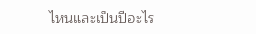ไหนและเป็นปีอะไร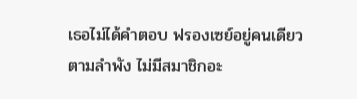เธอไม่ได้คำตอบ ฟรองเซย์อยู่คนเดียวตามลำพัง ไม่มีสมาชิกอะ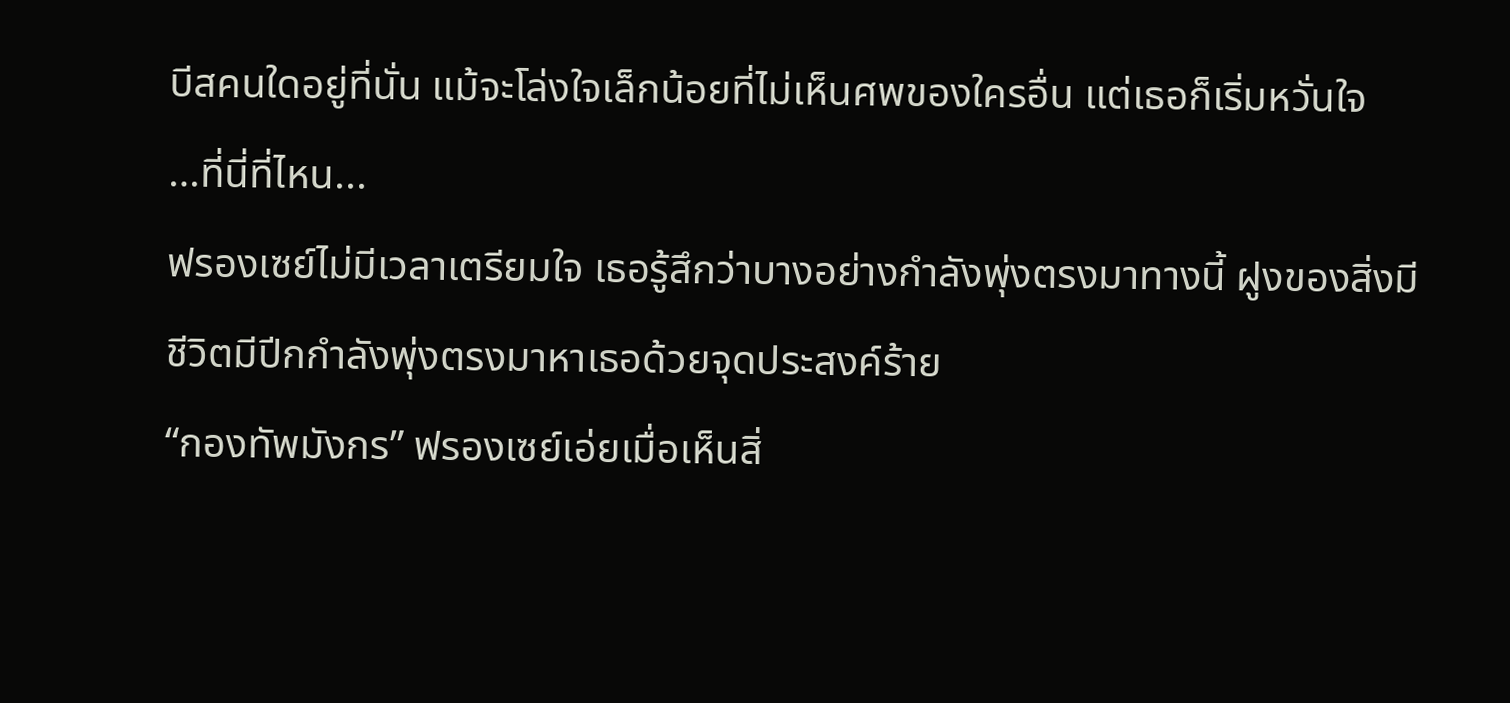บีสคนใดอยู่ที่นั่น แม้จะโล่งใจเล็กน้อยที่ไม่เห็นศพของใครอื่น แต่เธอก็เริ่มหวั่นใจ
…ที่นี่ที่ไหน...
ฟรองเซย์ไม่มีเวลาเตรียมใจ เธอรู้สึกว่าบางอย่างกำลังพุ่งตรงมาทางนี้ ฝูงของสิ่งมีชีวิตมีปีกกำลังพุ่งตรงมาหาเธอด้วยจุดประสงค์ร้าย
“กองทัพมังกร” ฟรองเซย์เอ่ยเมื่อเห็นสิ่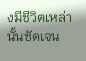งมีชีวิตเหล่านั้นชัดเจน